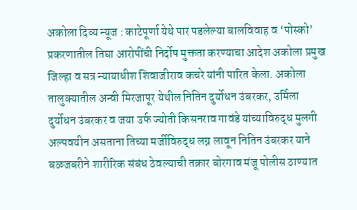अकोला दिव्य न्यूज : काटेपूर्णा येथे पार पडलेल्या बालविवाह व ‘पोस्को’ प्रकरणातील तिघा आरोपींची निर्दोष मुक्तता करण्याचा आदेश अकोला प्रमुख जिल्हा व सत्र न्यायाधीश शिवाजीराव कचरे यांनी पारित केला. अकोला तालुक्यातील अन्वी मिरजापूर येथील नितिन दुर्योधन उंबरकर, उर्मिला दुर्योधन उंबरकर व जया उर्फ ज्योती किसनराव गावंडे यांच्याविरुद्ध मुलगी अल्पवयीन असताना तिच्या मर्जीविरुद्ध लग्न लावून नितिन उंबरकर याने बळजबरीने शारीरिक संबंध ठेवल्याची तक्रार बोरगाव मंजू पोलीस ठाण्यात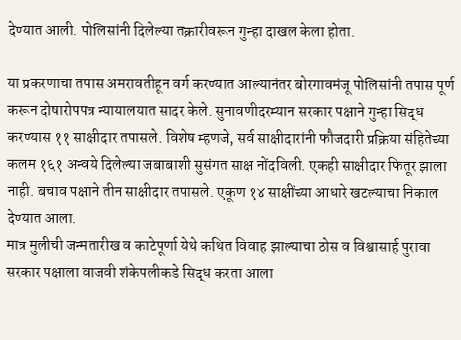देण्यात आली. पोलिसांनी दिलेल्या तक्रारीवरून गुन्हा दाखल केला होता.

या प्रकरणाचा तपास अमरावतीहून वर्ग करण्यात आल्यानंतर बोरगावमंजू पोलिसांनी तपास पूर्ण करून दोषारोपपत्र न्यायालयात सादर केले. सुनावणीदरम्यान सरकार पक्षाने गुन्हा सिद्ध करण्यास ११ साक्षीदार तपासले. विशेष म्हणजे, सर्व साक्षीदारांनी फौजदारी प्रक्रिया संहितेच्या कलम १६१ अन्वये दिलेल्या जबाबाशी सुसंगत साक्ष नोंदविली. एकही साक्षीदार फितूर झाला नाही. बचाव पक्षाने तीन साक्षीदार तपासले. एकूण १४ साक्षींच्या आधारे खटल्याचा निकाल देण्यात आला.
मात्र मुलीची जन्मतारीख व काटेपूर्णा येथे कथित विवाह झाल्याचा ठोस व विश्वासार्ह पुरावा सरकार पक्षाला वाजवी शंकेपलीकडे सिद्ध करता आला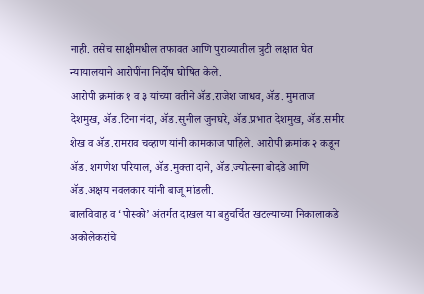नाही. तसेच साक्षीमधील तफावत आणि पुराव्यातील त्रुटी लक्षात घेत न्यायालयाने आरोपींना निर्दोष घोषित केले.
आरोपी क्रमांक १ व ३ यांच्या वतीने ॲड.राजेश जाधव, ॲड. मुमताज देशमुख, ॲड.टिना नंदा, ॲड.सुनील जुनघरे, ॲड.प्रभात देशमुख, ॲड.समीर शेख व ॲड.रामराव चव्हाण यांनी कामकाज पाहिले. आरोपी क्रमांक २ कडून ॲड. शगणेश परियाल, ॲड.मुक्ता दाने, ॲड.ज्योत्स्ना बोदडे आणि ॲड.अक्षय नवलकार यांनी बाजू मांडली.
बालविवाह व ‘पोस्को’ अंतर्गत दाखल या बहुचर्चित खटल्याच्या निकालाकडे अकोलेकरांचे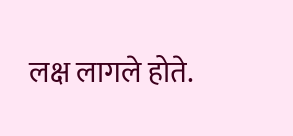लक्ष लागले होते.